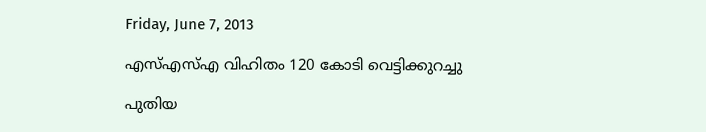Friday, June 7, 2013

എസ്എസ്എ വിഹിതം 120 കോടി വെട്ടിക്കുറച്ചു

പുതിയ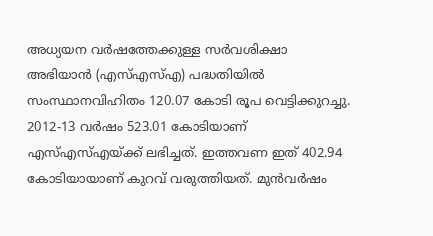അധ്യയന വര്‍ഷത്തേക്കുള്ള സര്‍വശിക്ഷാ അഭിയാന്‍ (എസ്എസ്എ) പദ്ധതിയില്‍ സംസ്ഥാനവിഹിതം 120.07 കോടി രൂപ വെട്ടിക്കുറച്ചു. 2012-13 വര്‍ഷം 523.01 കോടിയാണ് എസ്എസ്എയ്ക്ക് ലഭിച്ചത്. ഇത്തവണ ഇത് 402.94 കോടിയായാണ് കുറവ് വരുത്തിയത്. മുന്‍വര്‍ഷം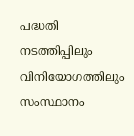പദ്ധതി നടത്തിപ്പിലും വിനിയോഗത്തിലും സംസ്ഥാനം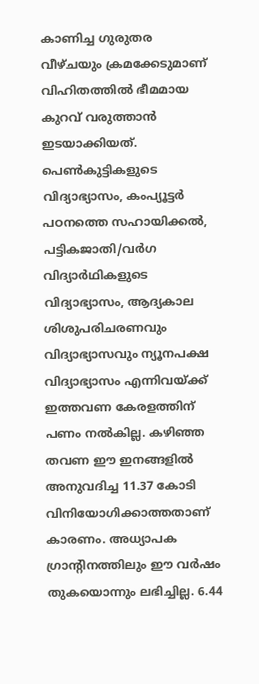കാണിച്ച ഗുരുതര വീഴ്ചയും ക്രമക്കേടുമാണ് വിഹിതത്തില്‍ ഭീമമായ കുറവ് വരുത്താന്‍ ഇടയാക്കിയത്. പെണ്‍കുട്ടികളുടെ വിദ്യാഭ്യാസം, കംപ്യൂട്ടര്‍ പഠനത്തെ സഹായിക്കല്‍, പട്ടികജാതി/വര്‍ഗ വിദ്യാര്‍ഥികളുടെ വിദ്യാഭ്യാസം, ആദ്യകാല ശിശുപരിചരണവും വിദ്യാഭ്യാസവും ന്യൂനപക്ഷ വിദ്യാഭ്യാസം എന്നിവയ്ക്ക് ഇത്തവണ കേരളത്തിന് പണം നല്‍കില്ല. കഴിഞ്ഞ തവണ ഈ ഇനങ്ങളില്‍ അനുവദിച്ച 11.37 കോടി വിനിയോഗിക്കാത്തതാണ് കാരണം. അധ്യാപക ഗ്രാന്റിനത്തിലും ഈ വര്‍ഷം തുകയൊന്നും ലഭിച്ചില്ല. 6.44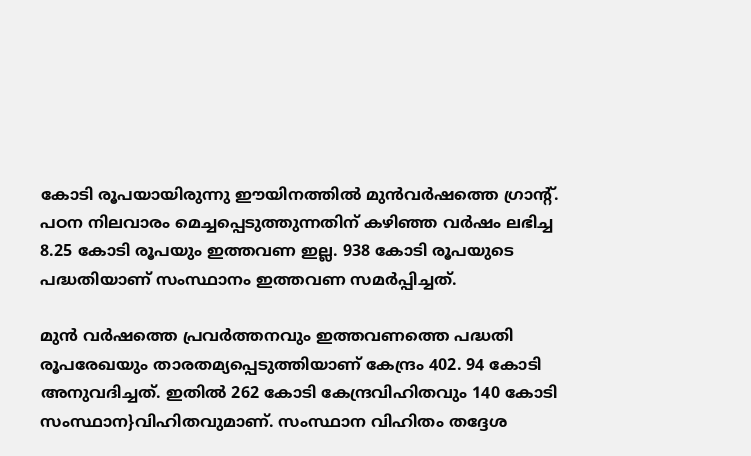കോടി രൂപയായിരുന്നു ഈയിനത്തില്‍ മുന്‍വര്‍ഷത്തെ ഗ്രാന്റ്. പഠന നിലവാരം മെച്ചപ്പെടുത്തുന്നതിന് കഴിഞ്ഞ വര്‍ഷം ലഭിച്ച 8.25 കോടി രൂപയും ഇത്തവണ ഇല്ല. 938 കോടി രൂപയുടെ പദ്ധതിയാണ് സംസ്ഥാനം ഇത്തവണ സമര്‍പ്പിച്ചത്.

മുന്‍ വര്‍ഷത്തെ പ്രവര്‍ത്തനവും ഇത്തവണത്തെ പദ്ധതി രൂപരേഖയും താരതമ്യപ്പെടുത്തിയാണ് കേന്ദ്രം 402. 94 കോടി അനുവദിച്ചത്. ഇതില്‍ 262 കോടി കേന്ദ്രവിഹിതവും 140 കോടി സംസ്ഥാന}വിഹിതവുമാണ്. സംസ്ഥാന വിഹിതം തദ്ദേശ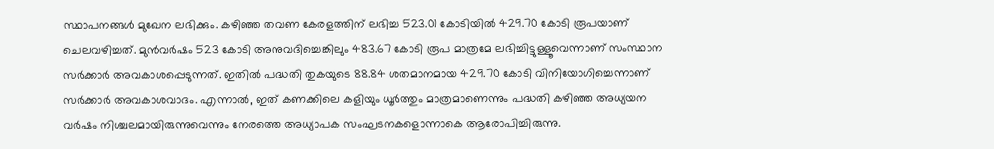സ്ഥാപനങ്ങള്‍ മുഖേന ലഭിക്കും. കഴിഞ്ഞ തവണ കേരളത്തിന് ലഭിച്ച 523.01 കോടിയില്‍ 429.70 കോടി രൂപയാണ് ചെലവഴിച്ചത്. മുന്‍വര്‍ഷം 523 കോടി അനുവദിച്ചെങ്കിലും 483.67 കോടി രൂപ മാത്രമേ ലഭിച്ചിട്ടുള്ളൂവെന്നാണ് സംസ്ഥാന സര്‍ക്കാര്‍ അവകാശപ്പെടുന്നത്. ഇതില്‍ പദ്ധതി തുകയുടെ 88.84 ശതമാനമായ 429.70 കോടി വിനിയോഗിച്ചെന്നാണ് സര്‍ക്കാര്‍ അവകാശവാദം. എന്നാല്‍, ഇത് കണക്കിലെ കളിയും ധൂര്‍ത്തും മാത്രമാണെന്നും പദ്ധതി കഴിഞ്ഞ അധ്യയന വര്‍ഷം നിശ്ചലമായിരുന്നുവെന്നും നേരത്തെ അധ്യാപക സംഘടനകളൊന്നാകെ ആരോപിച്ചിരുന്നു.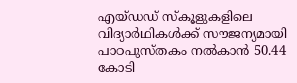എയ്ഡഡ് സ്കൂളുകളിലെ വിദ്യാര്‍ഥികള്‍ക്ക് സൗജന്യമായി പാഠപുസ്തകം നല്‍കാന്‍ 50.44 കോടി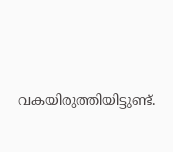വകയിരുത്തിയിട്ടുണ്ട്.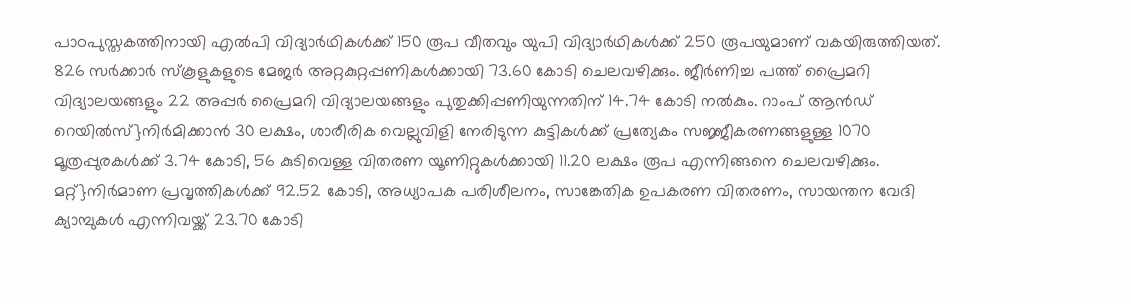പാഠപുസ്തകത്തിനായി എല്‍പി വിദ്യാര്‍ഥികള്‍ക്ക് 150 രൂപ വീതവും യുപി വിദ്യാര്‍ഥികള്‍ക്ക് 250 രൂപയുമാണ് വകയിരുത്തിയത്. 826 സര്‍ക്കാര്‍ സ്കൂളുകളുടെ മേജര്‍ അറ്റകുറ്റപ്പണികള്‍ക്കായി 73.60 കോടി ചെലവഴിക്കും. ജീര്‍ണിച്ച പത്ത് പ്രൈമറി വിദ്യാലയങ്ങളും 22 അപ്പര്‍ പ്രൈമറി വിദ്യാലയങ്ങളും പുതുക്കിപ്പണിയുന്നതിന് 14.74 കോടി നല്‍കും. റാംപ് ആന്‍ഡ് റെയില്‍സ്}നിര്‍മിക്കാന്‍ 30 ലക്ഷം, ശാരീരിക വെല്ലുവിളി നേരിടുന്ന കുട്ടികള്‍ക്ക് പ്രത്യേകം സജ്ജീകരണങ്ങളുള്ള 1070 മൂത്രപ്പുരകള്‍ക്ക് 3.74 കോടി, 56 കുടിവെള്ള വിതരണ യൂണിറ്റുകള്‍ക്കായി 11.20 ലക്ഷം രൂപ എന്നിങ്ങനെ ചെലവഴിക്കും. മറ്റ്}നിര്‍മാണ പ്രവൃത്തികള്‍ക്ക് 92.52 കോടി, അധ്യാപക പരിശീലനം, സാങ്കേതിക ഉപകരണ വിതരണം, സായന്തന വേദി ക്യാമ്പുകള്‍ എന്നിവയ്ക്ക് 23.70 കോടി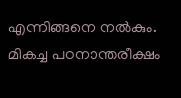എന്നിങ്ങനെ നല്‍കും. മികച്ച പഠനാന്തരീക്ഷം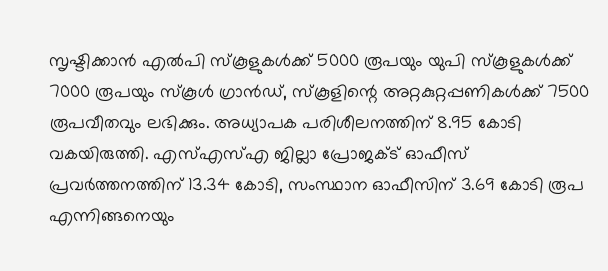സൃഷ്ടിക്കാന്‍ എല്‍പി സ്കൂളുകള്‍ക്ക് 5000 രൂപയും യുപി സ്കൂളുകള്‍ക്ക് 7000 രൂപയും സ്കൂള്‍ ഗ്രാന്‍ഡ്, സ്കൂളിന്റെ അറ്റകുറ്റപ്പണികള്‍ക്ക് 7500 രൂപവീതവും ലഭിക്കും. അധ്യാപക പരിശീലനത്തിന് 8.95 കോടി വകയിരുത്തി. എസ്എസ്എ ജില്ലാ പ്രോജക്ട് ഓഫീസ് പ്രവര്‍ത്തനത്തിന് 13.34 കോടി, സംസ്ഥാന ഓഫീസിന് 3.69 കോടി രൂപ എന്നിങ്ങനെയും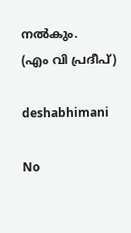നല്‍കും.
(എം വി പ്രദീപ്)

deshabhimani

No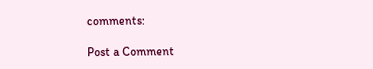comments:

Post a Comment